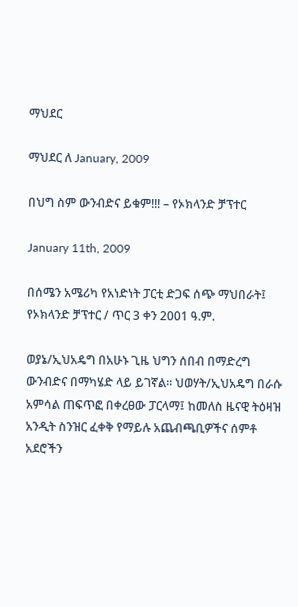ማህደር

ማህደር ለ January, 2009

በህግ ስም ውንብድና ይቁም!!! – የኦክላንድ ቻፕተር

January 11th, 2009

በሰሜን አሜሪካ የአነድነት ፓርቲ ድጋፍ ሰጭ ማህበራት፤ የኦክላንድ ቻፕተር / ጥር 3 ቀን 2001 ዓ.ም.

ወያኔ/ኢህአዴግ በአሁኑ ጊዜ ህግን ሰበብ በማድረግ ውንብድና በማካሄድ ላይ ይገኛል። ህወሃት/ኢህአዴግ በራሱ አምሳል ጠፍጥፎ በቀረፀው ፓርላማ፤ ከመለስ ዜናዊ ትዕዛዝ አንዲት ስንዝር ፈቀቅ የማይሉ አጨብጫቢዎችና ሰምቶ አደሮችን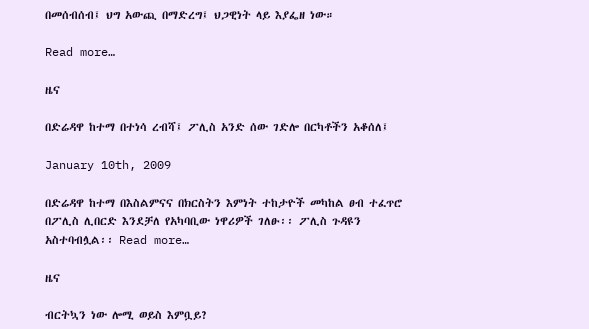በመሰብሰብ፤ ህግ አውጪ በማድረግ፤ ህጋዊነት ላይ እያፌዘ ነው።

Read more…

ዜና

በድሬዳዋ ከተማ በተነሳ ረብሻ፤ ፖሊስ አንድ ሰው ገድሎ በርካቶችን አቆሰለ፤

January 10th, 2009

በድሬዳዋ ከተማ በእስልምናና በክርስትን እምነት ተከታዮች መካከል ፀብ ተፈጥሮ በፖሊስ ሊበርድ እንደቻለ የአካባቢው ነዋሪዎች ገለፁ፡፡ ፖሊስ ጉዳዩን አስተባብሏል፡፡ Read more…

ዜና

ብርትኳን ነው ሎሚ ወይስ እምቧይ?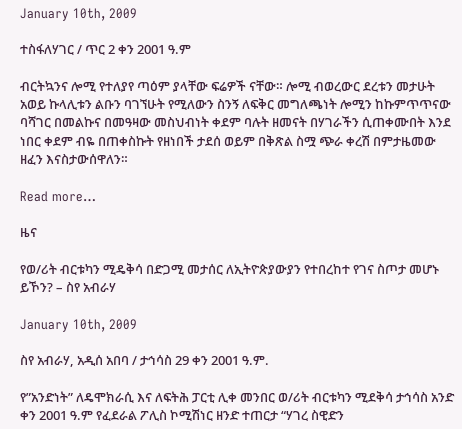January 10th, 2009

ተስፋለሃገር / ጥር 2 ቀን 2001 ዓ.ም

ብርትኳንና ሎሚ የተለያየ ጣዕም ያላቸው ፍሬዎች ናቸው። ሎሚ ብወረውር ደረቱን መታሁት አወይ ኩላሊቱን ልቡን ባገኘሁት የሚለውን ስንኝ ለፍቅር መግለጫነት ሎሚን ከኩምጥጥናው ባሻገር በመልኩና በመዓዛው መስህብነት ቀደም ባሉት ዘመናት በሃገራችን ሲጠቀሙበት እንደ ነበር ቀደም ብዬ በጠቀስኩት የዘነበች ታደሰ ወይም በቅጽል ስሟ ጭራ ቀረሽ በምታዜመው ዘፈን እናስታውሰዋለን።

Read more…

ዜና

የወ/ሪት ብርቱካን ሚዴቅሳ በድጋሚ መታሰር ለኢትዮጵያውያን የተበረከተ የገና ስጦታ መሆኑ ይኾን? – ስየ አብራሃ

January 10th, 2009

ስየ አብራሃ, አዲሰ አበባ / ታኅሳስ 29 ቀን 2001 ዓ.ም.

የ”አንድነት” ለዴሞክራሲ እና ለፍትሕ ፓርቲ ሊቀ መንበር ወ/ሪት ብርቱካን ሚደቅሳ ታኅሳስ አንድ ቀን 2001 ዓ.ም የፈደራል ፖሊስ ኮሚሽነር ዘንድ ተጠርታ “ሃገረ ስዊድን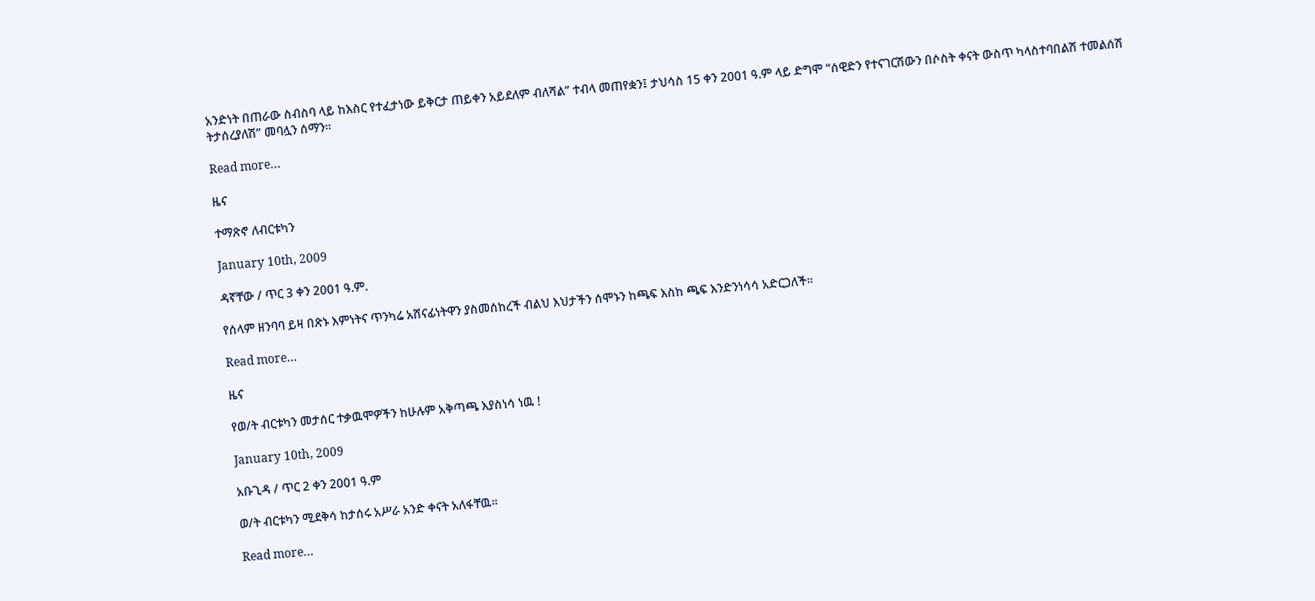አንድነት በጠራው ስብስባ ላይ ከእስር የተፈታነው ይቅርታ ጠይቀን አይደለም ብለሻል” ተብላ መጠየቋን፤ ታህሳስ 15 ቀን 2001 ዓ.ም ላይ ድግሞ “ሰዊድን የተናገርሽውን በሶስት ቀናት ውስጥ ካላስተባበልሽ ተመልሰሽ ትታሰረያለሽ” መባሏን ሰማን፡፡

Read more…

ዜና

ተማጽኖ ለብርቱካን

January 10th, 2009

ዳኛቸው / ጥር 3 ቀን 2001 ዓ.ም.

የሰላም ዘንባባ ይዛ በጽኑ እምነትና ጥንካሬ አሸናፊነትዋን ያስመሰከረች ብልህ እህታችን ሰሞኑን ከጫፍ እስከ ጫፍ እንድንነሳሳ አድርጋለች።

Read more…

ዜና

የወ/ት ብርቱካን መታሰር ተቃዉሞዎችን ከሁሉም አቅጣጫ እያስነሳ ነዉ !

January 10th, 2009

አቡጊዳ / ጥር 2 ቀን 2001 ዓ.ም

ወ/ት ብርቱካን ሚደቅሳ ከታሰሩ አሥራ አንድ ቀናት አለፋቸዉ።

Read more…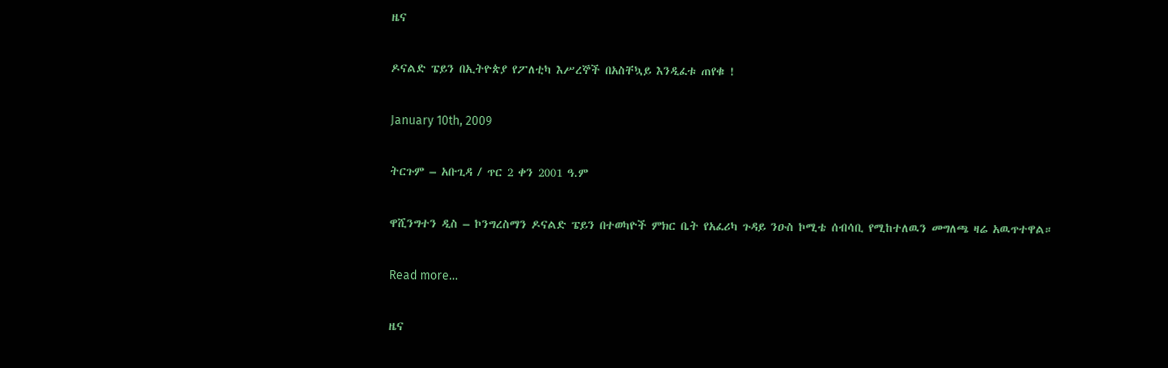ዜና

ዶናልድ ፔይን በኢትዮጵያ የፖለቲካ እሥረኞች በአስቸኳይ እንዲፈቱ ጠየቁ !

January 10th, 2009

ትርጉም – አቡጊዳ / ጥር 2 ቀን 2001 ዓ.ም

ዋሺንግተን ዲስ – ኮንግረስማን ዶናልድ ፔይን በተወካዮች ምክር ቤት የአፈሪካ ጉዳይ ንዑስ ኮሚቴ ሰብሳቢ የሚከተለዉን መግለጫ ዛሬ አዉጥተዋል።

Read more…

ዜና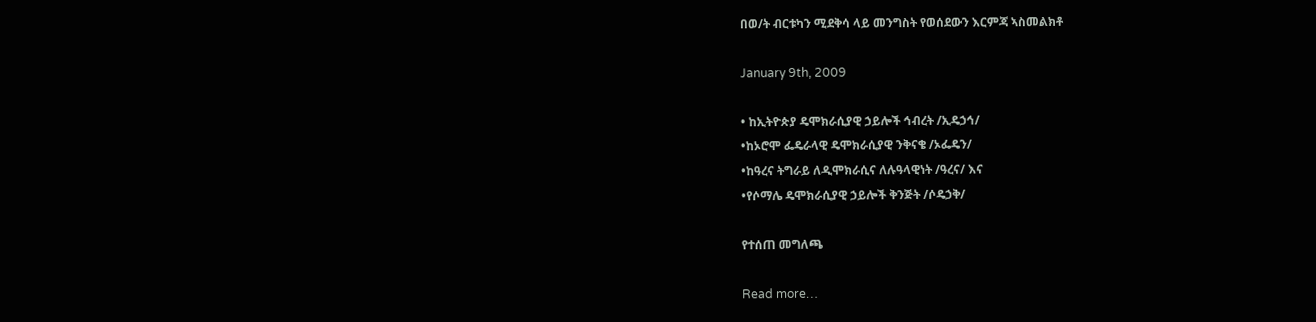በወ/ት ብርቱካን ሚደቅሳ ላይ መንግስት የወሰደውን እርምጃ ኣስመልክቶ

January 9th, 2009

• ከኢትዮጵያ ዴሞክራሲያዊ ኃይሎች ኅብረት /ኢዴኃኅ/
•ከኦሮሞ ፌዴራላዊ ዴሞክራሲያዊ ንቅናቄ /ኦፌዴን/
•ከዓረና ትግራይ ለዲሞክራሲና ለሉዓላዊነት /ዓረና/ እና
•የሶማሌ ዴሞክራሲያዊ ኃይሎች ቅንጅት /ሶዴኃቅ/

የተሰጠ መግለጫ

Read more…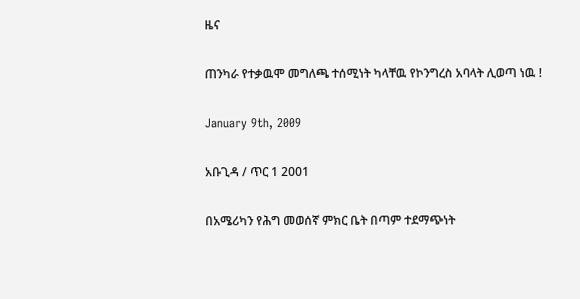ዜና

ጠንካራ የተቃዉሞ መግለጫ ተሰሚነት ካላቸዉ የኮንግረስ አባላት ሊወጣ ነዉ !

January 9th, 2009

አቡጊዳ / ጥር 1 2001

በአሜሪካን የሕግ መወሰኛ ምክር ቤት በጣም ተደማጭነት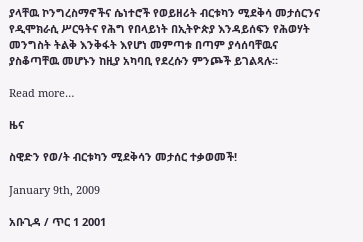ያላቸዉ ኮንግረስማኖችና ሴነተሮች የወይዘሪት ብርቱካን ሚደቅሳ መታሰርንና የዲሞክራሲ ሥርዓትና የሕግ የበላይነት በኢትዮጵያ እንዳይሰፍን የሕወሃት መንግስት ትልቅ እንቅፋት እየሆነ መምጣቱ በጣም ያሳሰባቸዉና ያስቆጣቸዉ መሆኑን ከዚያ አካባቢ የደረሱን ምንጮች ይገልጻሉ።

Read more…

ዜና

ስዊድን የወ/ት ብርቱካን ሚደቅሳን መታሰር ተቃወመች!

January 9th, 2009

አቡጊዳ / ጥር 1 2001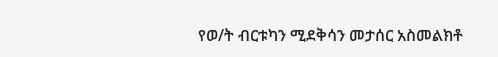የወ/ት ብርቱካን ሚደቅሳን መታሰር አስመልክቶ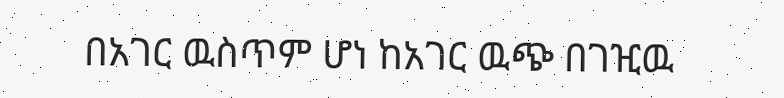በአገር ዉስጥም ሆነ ከአገር ዉጭ በገዢዉ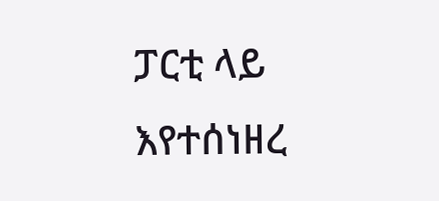ፓርቲ ላይ እየተሰነዘረ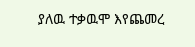ያለዉ ተቃዉሞ እየጨመረ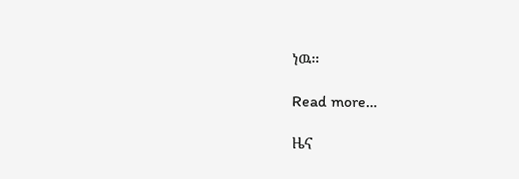ነዉ።

Read more…

ዜና